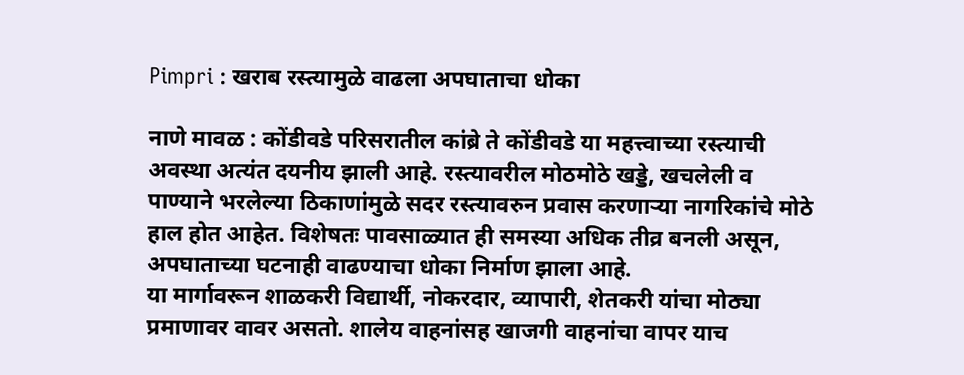Pimpri : खराब रस्त्यामुळे वाढला अपघाताचा धोका

नाणे मावळ : कोंडीवडे परिसरातील कांब्रे ते कोंडीवडे या महत्त्वाच्या रस्त्याची अवस्था अत्यंत दयनीय झाली आहे. रस्त्यावरील मोठमोठे खड्डे, खचलेली व पाण्याने भरलेल्या ठिकाणांमुळे सदर रस्त्यावरुन प्रवास करणाऱ्या नागरिकांचे मोठे हाल होत आहेत. विशेषतः पावसाळ्यात ही समस्या अधिक तीव्र बनली असून, अपघाताच्या घटनाही वाढण्याचा धोका निर्माण झाला आहे.
या मार्गावरून शाळकरी विद्यार्थी, नोकरदार, व्यापारी, शेतकरी यांचा मोठ्या प्रमाणावर वावर असतो. शालेय वाहनांसह खाजगी वाहनांचा वापर याच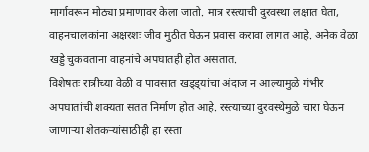मार्गावरून मोठ्या प्रमाणावर केला जातो. मात्र रस्त्याची दुरवस्था लक्षात घेता, वाहनचालकांना अक्षरशः जीव मुठीत घेऊन प्रवास करावा लागत आहे. अनेक वेळा खड्डे चुकवताना वाहनांचे अपघातही होत असतात.
विशेषतः रात्रीच्या वेळी व पावसात खड्ड्यांचा अंदाज न आल्यामुळे गंभीर अपघातांची शक्यता सतत निर्माण होत आहे. रस्त्याच्या दुरवस्थेमुळे चारा घेऊन जाणाऱ्या शेतकऱ्यांसाठीही हा रस्ता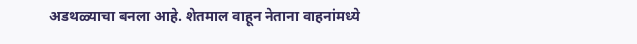अडथळ्याचा बनला आहे. शेतमाल वाहून नेताना वाहनांमध्ये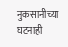नुकसानीच्या घटनाही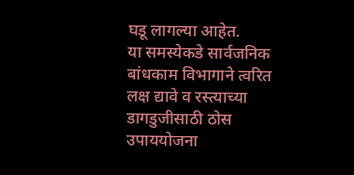घडू लागल्या आहेत.
या समस्येकडे सार्वजनिक बांधकाम विभागाने त्वरित लक्ष द्यावे व रस्त्याच्या डागडुजीसाठी ठोस उपाययोजना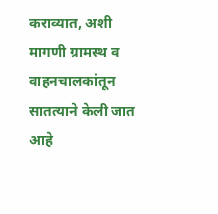कराव्यात, अशी मागणी ग्रामस्थ व वाहनचालकांतून सातत्याने केली जात आहे